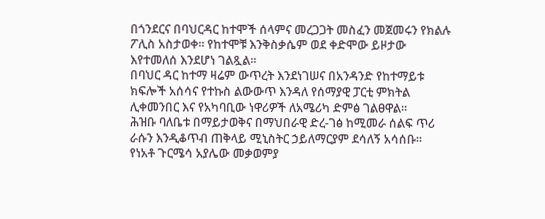በጎንደርና በባህርዳር ከተሞች ሰላምና መረጋጋት መስፈን መጀመሩን የክልሉ ፖሊስ አስታወቀ። የከተሞቹ እንቅስቃሴም ወደ ቀድሞው ይዞታው እየተመለሰ እንደሆነ ገልጿል።
በባህር ዳር ከተማ ዛሬም ውጥረት እንደነገሠና በአንዳንድ የከተማይቱ ክፍሎች አሰሳና የተኩስ ልውውጥ እንዳለ የሰማያዊ ፓርቲ ምክትል ሊቀመንበር እና የአካባቢው ነዋሪዎች ለአሜሪካ ድምፅ ገልፀዋል።
ሕዝቡ ባለቤቱ በማይታወቅና በማህበራዊ ድረ-ገፅ ከሚመራ ሰልፍ ጥሪ ራሱን እንዲቆጥብ ጠቅላይ ሚኒስትር ኃይለማርያም ደሳለኝ አሳሰቡ።
የነአቶ ጉርሜሳ አያሌው መቃወምያ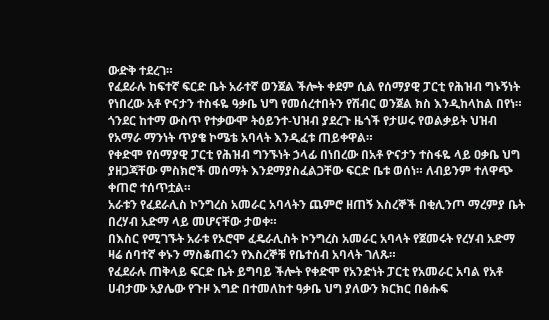ውድቅ ተደረገ።
የፈደራሉ ከፍተኛ ፍርድ ቤት አራተኛ ወንጀል ችሎት ቀደም ሲል የሰማያዊ ፓርቲ የሕዝብ ግኑኝነት የነበረው አቶ ዮናታን ተስፋዬ ዓቃቤ ህግ የመሰረተበትን የሽብር ወንጀል ክስ እንዲከላከል በየነ።
ጎንደር ከተማ ውስጥ የተቃውሞ ትዕይንተ-ህዝብ ያደረጉ ዜጎች የታሠሩ የወልቃይት ህዝብ የአማራ ማንነት ጥያቄ ኮሜቴ አባላት እንዲፈቱ ጠይቀዋል።
የቀድሞ የሰማያዊ ፓርቲ የሕዝብ ግንኙነት ኃላፊ በነበረው በአቶ ዮናታን ተስፋዬ ላይ ዐቃቤ ህግ ያዘጋጃቸው ምስክሮች መሰማት እንደማያስፈልጋቸው ፍርድ ቤቱ ወሰነ። ለብይንም ተለዋጭ ቀጠሮ ተሰጥቷል።
አራቱን የፈደራሊስ ኮንግረስ አመራር አባላትን ጨምሮ ዘጠኝ እስረኞች በቂሊንጦ ማረምያ ቤት በረሃብ አድማ ላይ መሆናቸው ታወቀ።
በእስር የሚገኙት አራቱ የኦሮሞ ፈዴራሊስት ኮንግረስ አመራር አባላት የጀመሩት የረሃብ አድማ ዛሬ ሰባተኛ ቀኑን ማስቆጠሩን የእስረኞቹ የቤተሰብ አባላት ገለጹ።
የፈደራሉ ጠቅላይ ፍርድ ቤት ይግባይ ችሎት የቀድሞ የአንድነት ፓርቲ የአመራር አባል የአቶ ሀብታሙ አያሌው የጉዞ እግድ በተመለከተ ዓቃቤ ህግ ያለውን ክርክር በፅሑፍ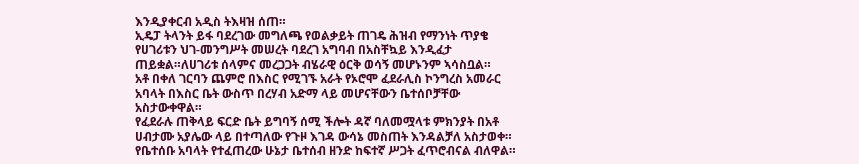እንዲያቀርብ አዲስ ትእዛዝ ሰጠ።
ኢዴፓ ትላንት ይፋ ባደረገው መግለጫ የወልቃይት ጠገዴ ሕዝብ የማንነት ጥያቄ የሀገሪቱን ህገ-መንግሥት መሠረት ባደረገ አግባብ በአስቸኳይ እንዲፈታ ጠይቋል።ለሀገሪቱ ሰላምና መረጋጋት ብሄራዊ ዕርቅ ወሳኝ መሆኑንም ኣሳስቧል።
አቶ በቀለ ገርባን ጨምሮ በእስር የሚገኙ አራት የኦሮሞ ፈደራሊስ ኮንግረስ አመራር አባላት በእስር ቤት ውስጥ በረሃብ አድማ ላይ መሆናቸውን ቤተሰቦቻቸው አስታውቀዋል።
የፈደራሉ ጠቅላይ ፍርድ ቤት ይግባኝ ሰሚ ችሎት ዳኛ ባለመሟላቱ ምክንያት በአቶ ሀብታሙ አያሌው ላይ በተጣለው የጉዞ እገዳ ውሳኔ መስጠት እንዳልቻለ አስታወቀ። የቤተሰቡ አባላት የተፈጠረው ሁኔታ ቤተሰብ ዘንድ ከፍተኛ ሥጋት ፈጥሮብናል ብለዋል።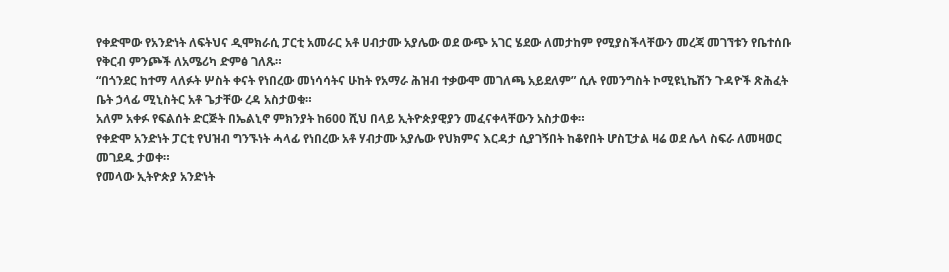የቀድሞው የአንድነት ለፍትህና ዲሞክራሲ ፓርቲ አመራር አቶ ሀብታሙ አያሌው ወደ ውጭ አገር ሄደው ለመታከም የሚያስችላቸውን መረጃ መገኘቱን የቤተሰቡ የቅርብ ምንጮች ለአሜሪካ ድምፅ ገለጹ።
“በጎንደር ከተማ ላለፉት ሦስት ቀናት የነበረው መነሳሳትና ሁከት የአማራ ሕዝብ ተቃውሞ መገለጫ አይደለም” ሲሉ የመንግስት ኮሚዩኒኬሽን ጉዳዮች ጽሕፈት ቤት ኃላፊ ሚኒስትር አቶ ጌታቸው ረዳ አስታወቁ።
አለም አቀፉ የፍልሰት ድርጅት በኤልኒኖ ምክንያት ከ600 ሺህ በላይ ኢትዮጵያዊያን መፈናቀላቸውን አስታወቀ።
የቀድሞ አንድነት ፓርቲ የህዝብ ግንኙነት ሓላፊ የነበረው አቶ ሃብታሙ አያሌው የህክምና እርዳታ ሲያገኝበት ከቆየበት ሆስፒታል ዛሬ ወደ ሌላ ስፍራ ለመዛወር መገደዱ ታወቀ።
የመላው ኢትዮጵያ አንድነት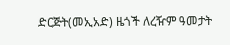ድርጅት(መኢአድ) ዜጎች ለረዥም ዓመታት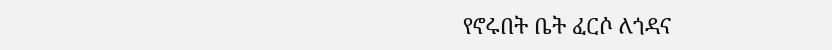የኖሩበት ቤት ፈርሶ ለጎዳና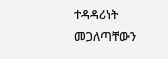ተዳዳሪነት መጋለጣቸውን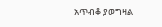አጥብቆ ያወግዛል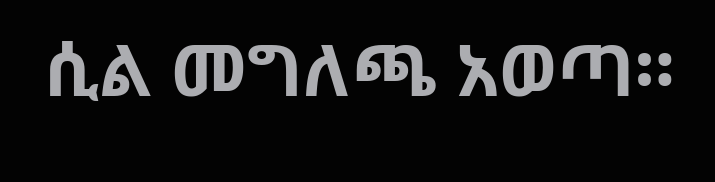ሲል መግለጫ አወጣ።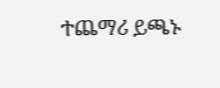ተጨማሪ ይጫኑ